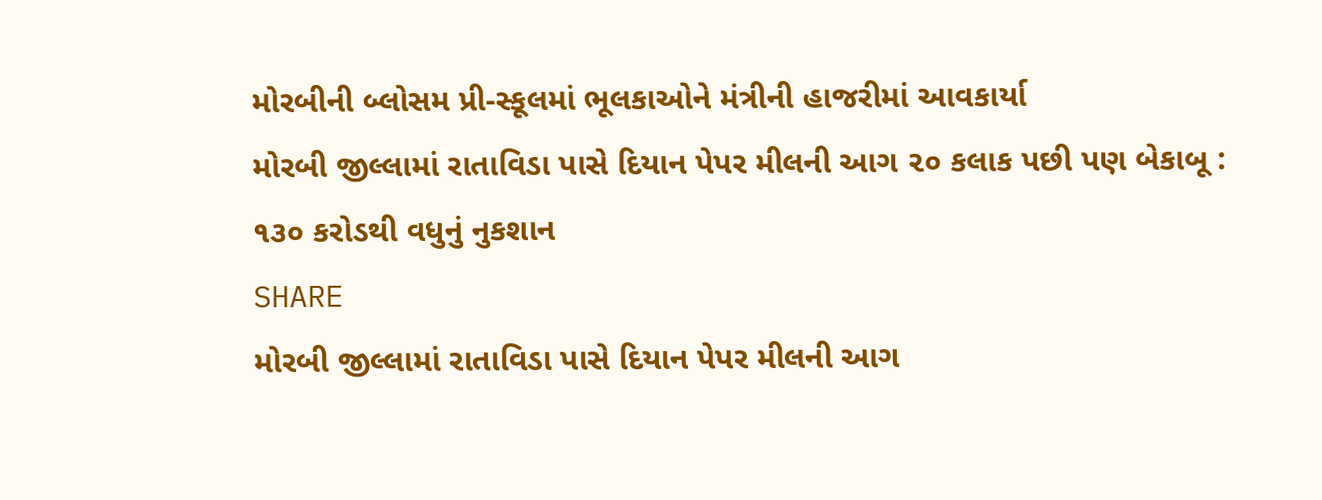મોરબીની બ્લોસમ પ્રી-સ્કૂલમાં ભૂલકાઓને મંત્રીની હાજરીમાં આવકાર્યા
મોરબી જીલ્લામાં રાતાવિડા પાસે દિયાન પેપર મીલની આગ ૨૦ કલાક પછી પણ બેકાબૂ : ૧૩૦ કરોડથી વધુનું નુકશાન
SHARE
મોરબી જીલ્લામાં રાતાવિડા પાસે દિયાન પેપર મીલની આગ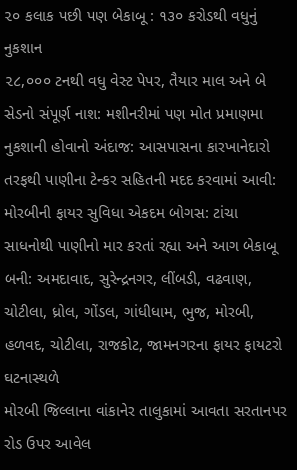૨૦ કલાક પછી પણ બેકાબૂ : ૧૩૦ કરોડથી વધુનું નુકશાન
૨૮,૦૦૦ ટનથી વધુ વેસ્ટ પેપર, તૈયાર માલ અને બે સેડનો સંપૂર્ણ નાશ: મશીનરીમાં પણ મોત પ્રમાણમા નુકશાની હોવાનો અંદાજ: આસપાસના કારખાનેદારો તરફથી પાણીના ટેન્કર સહિતની મદદ કરવામાં આવી: મોરબીની ફાયર સુવિધા એકદમ બોગસ: ટાંચા સાધનોથી પાણીનો માર કરતાં રહ્યા અને આગ બેકાબૂ બની: અમદાવાદ, સુરેન્દ્રનગર, લીંબડી, વઢવાણ, ચોટીલા, ધ્રોલ, ગોંડલ, ગાંધીધામ, ભુજ, મોરબી, હળવદ, ચોટીલા, રાજકોટ, જામનગરના ફાયર ફાયટરો ઘટનાસ્થળે
મોરબી જિલ્લાના વાંકાનેર તાલુકામાં આવતા સરતાનપર રોડ ઉપર આવેલ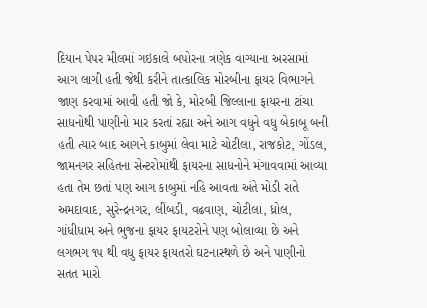દિયાન પેપર મીલમાં ગઇકાલે બપોરના ત્રણેક વાગ્યાના અરસામાં આગ લાગી હતી જેથી કરીને તાત્કાલિક મોરબીના ફાયર વિભાગને જાણ કરવામાં આવી હતી જો કે, મોરબી જિલ્લાના ફાયરના ટાંચા સાધનોથી પાણીનો માર કરતાં રહ્યા અને આગ વધુને વધુ બેકાબૂ બની હતી ત્યાર બાદ આગને કાબુમાં લેવા માટે ચોટીલા, રાજકોટ, ગોંડલ, જામનગર સહિતના સેન્ટરોમાંથી ફાયરના સાધનોને મંગાવવામાં આવ્યા હતા તેમ છતાં પણ આગ કાબુમાં નહિ આવતા અંતે મોડી રાતે અમદાવાદ, સુરેન્દ્રનગર, લીંબડી, વઢવાણ, ચોટીલા, ધ્રોલ, ગાંધીધામ અને ભુજના ફાયર ફાયટરોને પણ બોલાવ્યા છે અને લગભગ ૧૫ થી વધુ ફાયર ફાયતરો ઘટનાસ્થળે છે અને પાણીનો સતત મારો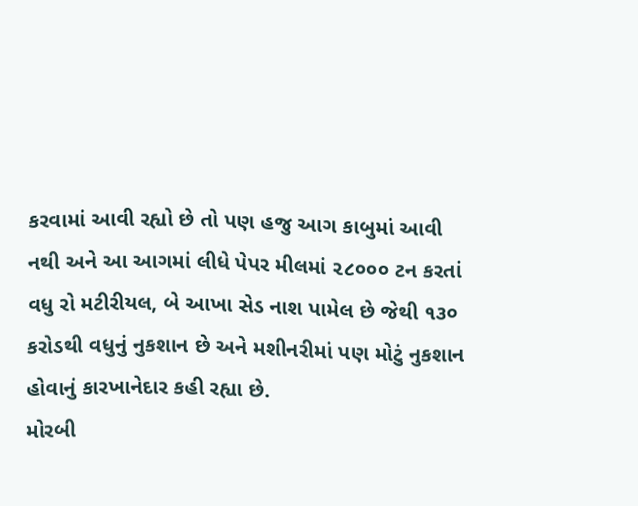કરવામાં આવી રહ્યો છે તો પણ હજુ આગ કાબુમાં આવી નથી અને આ આગમાં લીધે પેપર મીલમાં ૨૮૦૦૦ ટન કરતાં વધુ રો મટીરીયલ, બે આખા સેડ નાશ પામેલ છે જેથી ૧૩૦ કરોડથી વધુનું નુકશાન છે અને મશીનરીમાં પણ મોટું નુકશાન હોવાનું કારખાનેદાર કહી રહ્યા છે.
મોરબી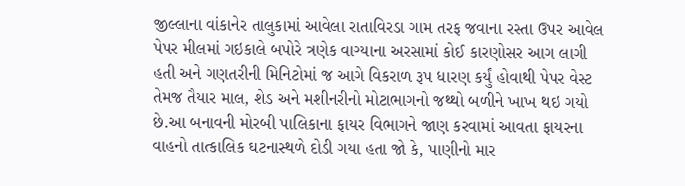જીલ્લાના વાંકાનેર તાલુકામાં આવેલા રાતાવિરડા ગામ તરફ જવાના રસ્તા ઉપર આવેલ પેપર મીલમાં ગઇકાલે બપોરે ત્રણેક વાગ્યાના અરસામાં કોઈ કારણોસર આગ લાગી હતી અને ગણતરીની મિનિટોમાં જ આગે વિકરાળ રૂપ ધારણ કર્યું હોવાથી પેપર વેસ્ટ તેમજ તૈયાર માલ, શેડ અને મશીનરીનો મોટાભાગનો જથ્થો બળીને ખાખ થઇ ગયો છે.આ બનાવની મોરબી પાલિકાના ફાયર વિભાગને જાણ કરવામાં આવતા ફાયરના વાહનો તાત્કાલિક ઘટનાસ્થળે દોડી ગયા હતા જો કે, પાણીનો માર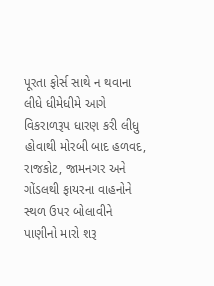પૂરતા ફોર્સ સાથે ન થવાના લીધે ધીમેધીમે આગે વિકરાળરૂપ ધારણ કરી લીધુ હોવાથી મોરબી બાદ હળવદ, રાજકોટ, જામનગર અને ગોંડલથી ફાયરના વાહનોને સ્થળ ઉપર બોલાવીને પાણીનો મારો શરૂ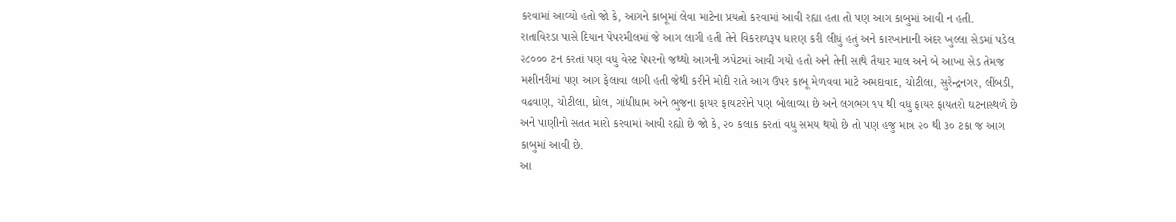કરવામાં આવ્યો હતો જો કે, આગને કાબૂમાં લેવા માટેના પ્રયત્નો કરવામાં આવી રહ્યા હતા તો પણ આગ કાબુમાં આવી ન હતી.
રાતાવિરડા પાસે દિયાન પેપરમીલમાં જે આગ લાગી હતી તેને વિકરાળરૂપ ધારણ કરી લીધું હતું અને કારખાનાની અંદર ખુલ્લા સેડમાં પડેલ ૨૮૦૦૦ ટન કરતાં પણ વધુ વેસ્ટ પેપરનો જથ્થો આગની ઝપેટમાં આવી ગયો હતો અને તેની સાથે તૈયાર માલ અને બે આખા સેડ તેમજ મશીનરીમાં પણ આગ ફેલાવા લાગી હતી જેથી કરીને મોદી રાતે આગ ઉપર કાબૂ મેળવવા માટે અમદાવાદ, ચોટીલા, સુરેન્દ્રનગર, લીંબડી, વઢવાણ, ચોટીલા, ધ્રોલ, ગાંધીધામ અને ભુજના ફાયર ફાયટરોને પણ બોલાવ્યા છે અને લગભગ ૧૫ થી વધુ ફાયર ફાયતરો ઘટનાસ્થળે છે અને પાણીનો સતત મારો કરવામાં આવી રહ્યો છે જો કે, ૨૦ કલાક કરતાં વધુ સમય થયો છે તો પણ હજુ માત્ર ૨૦ થી ૩૦ ટકા જ આગ કાબુમાં આવી છે.
આ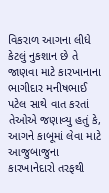વિકરાળ આગના લીધે કેટલું નુકશાન છે તે જાણવા માટે કારખાનાના ભાગીદાર મનીષભાઈ પટેલ સાથે વાત કરતાં તેઓએ જણાવ્યુ હતું કે, આગને કાબૂમાં લેવા માટે આજુબાજુના કારખાનેદારો તરફથી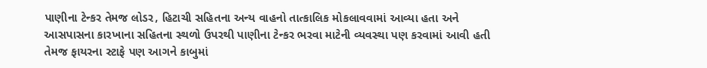પાણીના ટેન્કર તેમજ લોડર, હિટાચી સહિતના અન્ય વાહનો તાત્કાલિક મોકલાવવામાં આવ્યા હતા અને આસપાસના કારખાના સહિતના સ્થળો ઉપરથી પાણીના ટેન્કર ભરવા માટેની વ્યવસ્થા પણ કરવામાં આવી હતી તેમજ ફાયરના સ્ટાફે પણ આગને કાબુમાં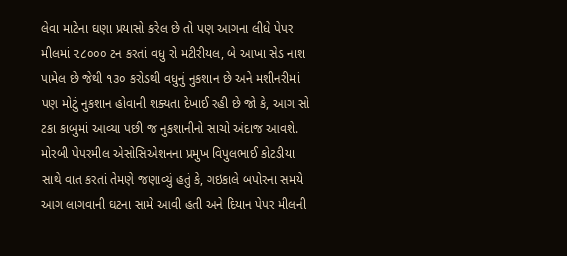લેવા માટેના ઘણા પ્રયાસો કરેલ છે તો પણ આગના લીધે પેપર મીલમાં ૨૮૦૦૦ ટન કરતાં વધુ રો મટીરીયલ, બે આખા સેડ નાશ પામેલ છે જેથી ૧૩૦ કરોડથી વધુનું નુકશાન છે અને મશીનરીમાં પણ મોટું નુકશાન હોવાની શક્યતા દેખાઈ રહી છે જો કે, આગ સો ટકા કાબુમાં આવ્યા પછી જ નુકશાનીનો સાચો અંદાજ આવશે.
મોરબી પેપરમીલ એસોસિએશનના પ્રમુખ વિપુલભાઈ કોટડીયા સાથે વાત કરતાં તેમણે જણાવ્યું હતું કે, ગઇકાલે બપોરના સમયે આગ લાગવાની ઘટના સામે આવી હતી અને દિયાન પેપર મીલની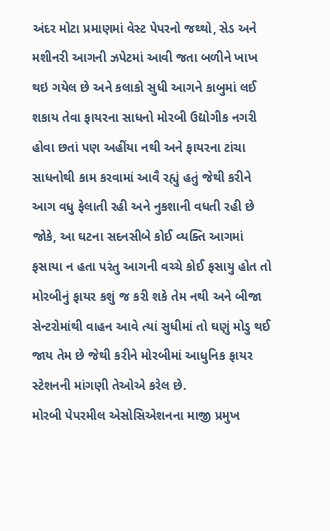અંદર મોટા પ્રમાણમાં વેસ્ટ પેપરનો જથ્થો, સેડ અને મશીનરી આગની ઝપેટમાં આવી જતા બળીને ખાખ થઇ ગયેલ છે અને કલાકો સુધી આગને કાબુમાં લઈ શકાય તેવા ફાયરના સાધનો મોરબી ઉદ્યોગીક નગરી હોવા છતાં પણ અહીંયા નથી અને ફાયરના ટાંચા સાધનોથી કામ કરવામાં આવૈ રહ્યું હતું જેથી કરીને આગ વધુ ફેલાતી રહી અને નુકશાની વધતી રહી છે જોકે, આ ઘટના સદનસીબે કોઈ વ્યક્તિ આગમાં ફસાયા ન હતા પરંતુ આગની વચ્ચે કોઈ ફસાયુ હોત તો મોરબીનું ફાયર કશું જ કરી શકે તેમ નથી અને બીજા સેન્ટરોમાંથી વાહન આવે ત્યાં સુધીમાં તો ઘણું મોડુ થઈ જાય તેમ છે જેથી કરીને મોરબીમાં આધુનિક ફાયર સ્ટેશનની માંગણી તેઓએ કરેલ છે.
મોરબી પેપરમીલ એસોસિએશનના માજી પ્રમુખ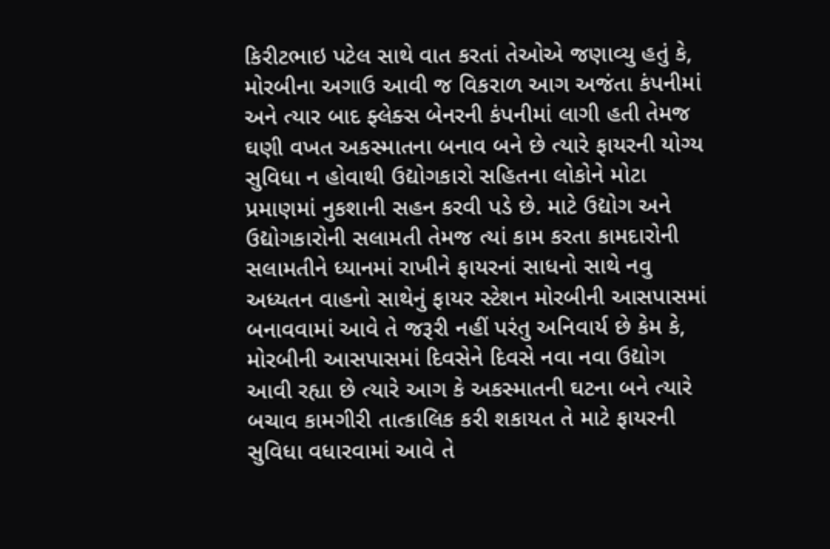કિરીટભાઇ પટેલ સાથે વાત કરતાં તેઓએ જણાવ્યુ હતું કે, મોરબીના અગાઉ આવી જ વિકરાળ આગ અજંતા કંપનીમાં અને ત્યાર બાદ ફ્લેક્સ બેનરની કંપનીમાં લાગી હતી તેમજ ઘણી વખત અકસ્માતના બનાવ બને છે ત્યારે ફાયરની યોગ્ય સુવિધા ન હોવાથી ઉદ્યોગકારો સહિતના લોકોને મોટા પ્રમાણમાં નુકશાની સહન કરવી પડે છે. માટે ઉદ્યોગ અને ઉદ્યોગકારોની સલામતી તેમજ ત્યાં કામ કરતા કામદારોની સલામતીને ધ્યાનમાં રાખીને ફાયરનાં સાધનો સાથે નવુ અધ્યતન વાહનો સાથેનું ફાયર સ્ટેશન મોરબીની આસપાસમાં બનાવવામાં આવે તે જરૂરી નહીં પરંતુ અનિવાર્ય છે કેમ કે, મોરબીની આસપાસમાં દિવસેને દિવસે નવા નવા ઉદ્યોગ આવી રહ્યા છે ત્યારે આગ કે અકસ્માતની ઘટના બને ત્યારે બચાવ કામગીરી તાત્કાલિક કરી શકાયત તે માટે ફાયરની સુવિધા વધારવામાં આવે તે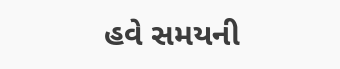હવે સમયની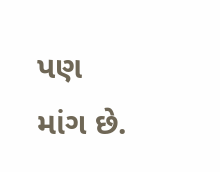પણ માંગ છે.